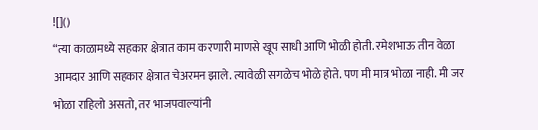![]()
“त्या काळामध्ये सहकार क्षेत्रात काम करणारी माणसे खूप साधी आणि भोळी होती. रमेशभाऊ तीन वेळा आमदार आणि सहकार क्षेत्रात चेअरमन झाले. त्यावेळी सगळेच भोळे होते. पण मी मात्र भोळा नाही. मी जर भोळा राहिलो असतो, तर भाजपवाल्यांनी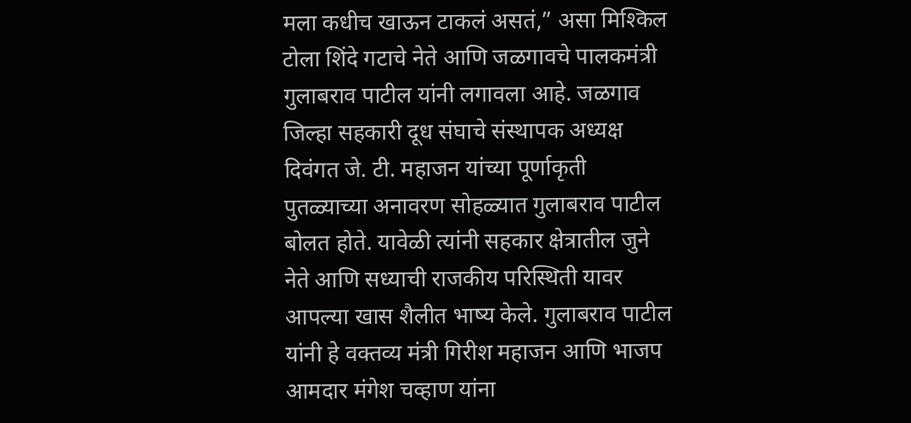मला कधीच खाऊन टाकलं असतं,” असा मिश्किल टोला शिंदे गटाचे नेते आणि जळगावचे पालकमंत्री गुलाबराव पाटील यांनी लगावला आहे. जळगाव जिल्हा सहकारी दूध संघाचे संस्थापक अध्यक्ष दिवंगत जे. टी. महाजन यांच्या पूर्णाकृती पुतळ्याच्या अनावरण सोहळ्यात गुलाबराव पाटील बोलत होते. यावेळी त्यांनी सहकार क्षेत्रातील जुने नेते आणि सध्याची राजकीय परिस्थिती यावर आपल्या खास शैलीत भाष्य केले. गुलाबराव पाटील यांनी हे वक्तव्य मंत्री गिरीश महाजन आणि भाजप आमदार मंगेश चव्हाण यांना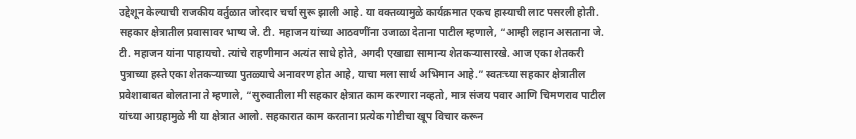उद्देशून केल्याची राजकीय वर्तुळात जोरदार चर्चा सुरू झाली आहे. या वक्तव्यामुळे कार्यक्रमात एकच हास्याची लाट पसरली होती. सहकार क्षेत्रातील प्रवासावर भाष्य जे. टी. महाजन यांच्या आठवणींना उजाळा देताना पाटील म्हणाले, “आम्ही लहान असताना जे. टी. महाजन यांना पाहायचो. त्यांचे राहणीमान अत्यंत साधे होते, अगदी एखाद्या सामान्य शेतकऱ्यासारखे. आज एका शेतकरी पुत्राच्या हस्ते एका शेतकऱ्याच्या पुतळ्याचे अनावरण होत आहे, याचा मला सार्थ अभिमान आहे.” स्वतःच्या सहकार क्षेत्रातील प्रवेशाबाबत बोलताना ते म्हणाले, “सुरुवातीला मी सहकार क्षेत्रात काम करणारा नव्हतो, मात्र संजय पवार आणि चिमणराव पाटील यांच्या आग्रहामुळे मी या क्षेत्रात आलो. सहकारात काम करताना प्रत्येक गोष्टीचा खूप विचार करून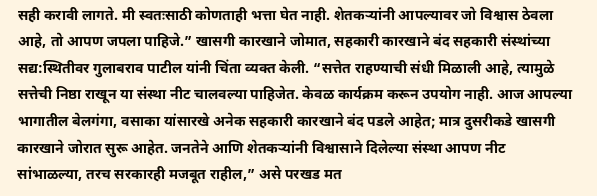सही करावी लागते. मी स्वतःसाठी कोणताही भत्ता घेत नाही. शेतकऱ्यांनी आपल्यावर जो विश्वास ठेवला आहे, तो आपण जपला पाहिजे.” खासगी कारखाने जोमात, सहकारी कारखाने बंद सहकारी संस्थांच्या सद्य:स्थितीवर गुलाबराव पाटील यांनी चिंता व्यक्त केली. “सत्तेत राहण्याची संधी मिळाली आहे, त्यामुळे सत्तेची निष्ठा राखून या संस्था नीट चालवल्या पाहिजेत. केवळ कार्यक्रम करून उपयोग नाही. आज आपल्या भागातील बेलगंगा, वसाका यांसारखे अनेक सहकारी कारखाने बंद पडले आहेत; मात्र दुसरीकडे खासगी कारखाने जोरात सुरू आहेत. जनतेने आणि शेतकऱ्यांनी विश्वासाने दिलेल्या संस्था आपण नीट सांभाळल्या, तरच सरकारही मजबूत राहील,” असे परखड मत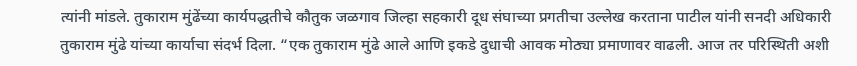त्यांनी मांडले. तुकाराम मुंढेंच्या कार्यपद्धतीचे कौतुक जळगाव जिल्हा सहकारी दूध संघाच्या प्रगतीचा उल्लेख करताना पाटील यांनी सनदी अधिकारी तुकाराम मुंढे यांच्या कार्याचा संदर्भ दिला. “एक तुकाराम मुंढे आले आणि इकडे दुधाची आवक मोठ्या प्रमाणावर वाढली. आज तर परिस्थिती अशी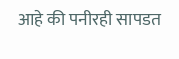आहे की पनीरही सापडत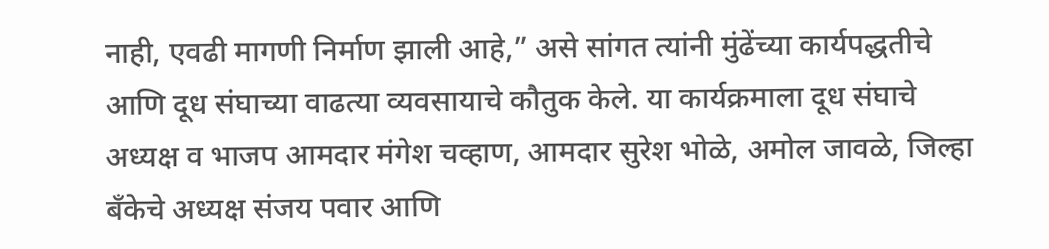नाही, एवढी मागणी निर्माण झाली आहे,” असे सांगत त्यांनी मुंढेंच्या कार्यपद्धतीचे आणि दूध संघाच्या वाढत्या व्यवसायाचे कौतुक केले. या कार्यक्रमाला दूध संघाचे अध्यक्ष व भाजप आमदार मंगेश चव्हाण, आमदार सुरेश भोळे, अमोल जावळे, जिल्हा बँकेचे अध्यक्ष संजय पवार आणि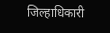जिल्हाधिकारी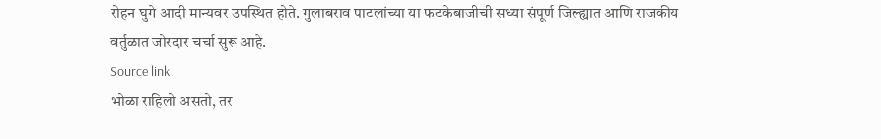रोहन घुगे आदी मान्यवर उपस्थित होते. गुलाबराव पाटलांच्या या फटकेबाजीची सध्या संपूर्ण जिल्ह्यात आणि राजकीय वर्तुळात जोरदार चर्चा सुरू आहे.
Source link
भोळा राहिलो असतो, तर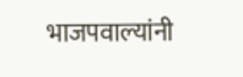भाजपवाल्यांनी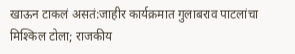खाऊन टाकलं असतं:जाहीर कार्यक्रमात गुलाबराव पाटलांचा मिश्किल टोला; राजकीय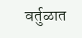वर्तुळात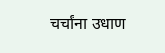चर्चांना उधाण